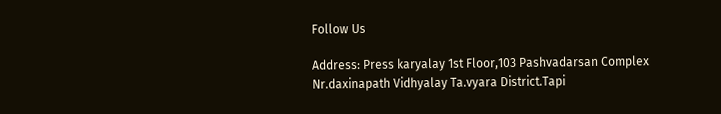Follow Us

Address: Press karyalay 1st Floor,103 Pashvadarsan Complex Nr.daxinapath Vidhyalay Ta.vyara District.Tapi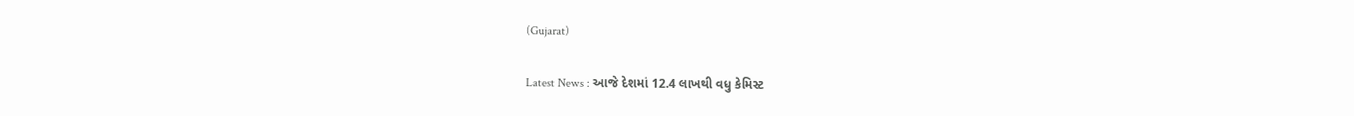(Gujarat)

Latest News : આજે દેશમાં 12.4 લાખથી વધુ કેમિસ્ટ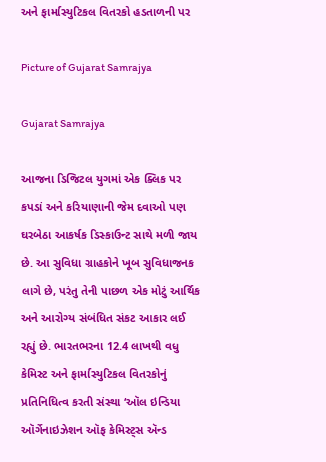અને ફાર્માસ્યુટિકલ વિતરકો હડતાળની પર

Picture of Gujarat Samrajya

Gujarat Samrajya

આજના ડિજિટલ યુગમાં એક ક્લિક પર કપડાં અને કરિયાણાની જેમ દવાઓ પણ ઘરબેઠા આકર્ષક ડિસ્કાઉન્ટ સાથે મળી જાય છે. આ સુવિધા ગ્રાહકોને ખૂબ સુવિધાજનક લાગે છે, પરંતુ તેની પાછળ એક મોટું આર્થિક અને આરોગ્ય સંબંધિત સંકટ આકાર લઈ રહ્યું છે. ભારતભરના 12.4 લાખથી વધુ કેમિસ્ટ અને ફાર્માસ્યુટિકલ વિતરકોનું પ્રતિનિધિત્વ કરતી સંસ્થા ‘ઑલ ઇન્ડિયા ઑર્ગેનાઇઝેશન ઑફ કેમિસ્ટ્સ ઍન્ડ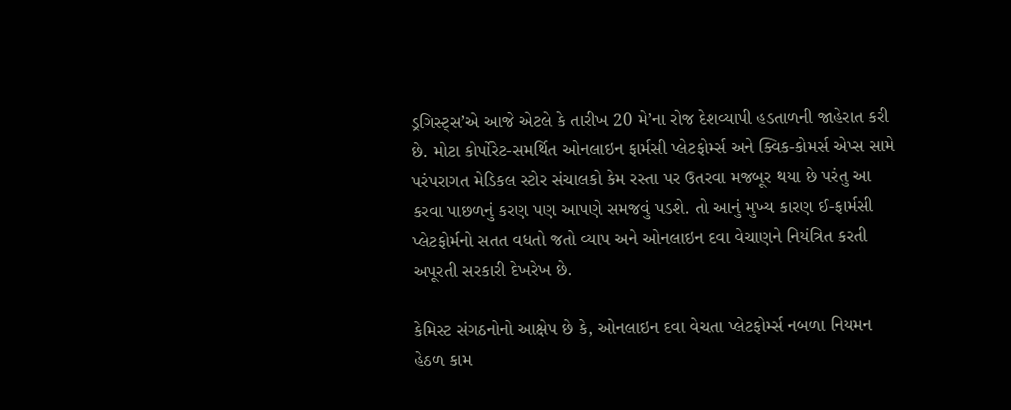ડ્રગિસ્ટ્સ’એ આજે એટલે કે તારીખ 20 મે’ના રોજ દેશવ્યાપી હડતાળની જાહેરાત કરી છે. મોટા કોર્પોરેટ-સમર્થિત ઓનલાઇન ફાર્મસી પ્લેટફોર્મ્સ અને ક્વિક-કોમર્સ એપ્સ સામે પરંપરાગત મેડિકલ સ્ટોર સંચાલકો કેમ રસ્તા પર ઉતરવા મજબૂર થયા છે પરંતુ આ કરવા પાછળનું કરણ પણ આપણે સમજવું પડશે. તો આનું મુખ્ય કારણ ઈ-ફાર્મસી પ્લેટફોર્મનો સતત વધતો જતો વ્યાપ અને ઓનલાઇન દવા વેચાણને નિયંત્રિત કરતી અપૂરતી સરકારી દેખરેખ છે.

કેમિસ્ટ સંગઠનોનો આક્ષેપ છે કે, ઓનલાઇન દવા વેચતા પ્લેટફોર્મ્સ નબળા નિયમન હેઠળ કામ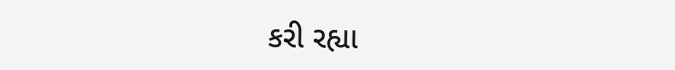કરી રહ્યા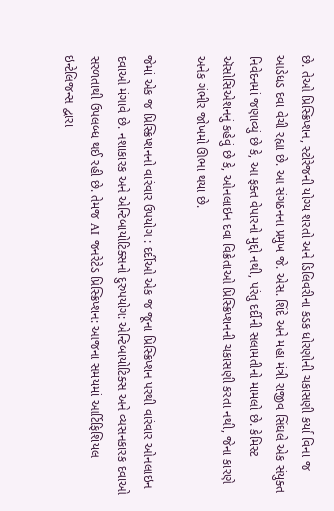છે. તેઓ પ્રિસ્ક્રિપ્શન, સ્ટોરેજની યોગ્ય શરતો અને ડિલિવરીના કડક ધોરણોની ચકાસણી કર્યા વિના જ આડેધડ દવા વેચી રહ્યા છે. આ સંગઠનના પ્રમુખ જે. એસ. શિંદે અને મહા મંત્રી રાજીવ સિંઘલે એક સંયુક્ત નિવેદનમાં જણાવ્યું છે કે, આ ફક્ત વેપારનો મુદ્દો નથી, પરંતુ દર્દીની સલામતીનો મામલો છે. કેમિસ્ટ ઍસોસિએશનનું કહેવું છે કે, ઓનલાઇન દવા વિક્રેતાઓ પ્રિસ્ક્રિપ્શનની ચકાસણી કરતા નથી, જેના કારણે અનેક ગંભીર જોખમો ઊભા થયા છે.

જેમાં એક જ પ્રિસ્ક્રિપ્શનનો વારંવાર ઉપયોગ : દર્દીઓ એક જ જૂના પ્રિસ્ક્રિપ્શન પરથી વારંવાર ઓનલાઇન દવાઓ મંગાવે છે. નશાકારક અને એન્ટિબાયોટિક્સનો દુરુપયોગ: એન્ટિબાયોટિક્સ અને વ્યસનકારક દવાઓ સરળતાથી ઉપલબ્ધ થઈ રહી છે. તેમજ AI જનરેટેડ પ્રિસ્ક્રિપ્શન: આજના સમયમાં આર્ટિફિશિયલ ઇન્ટેલિજન્સ દ્વારા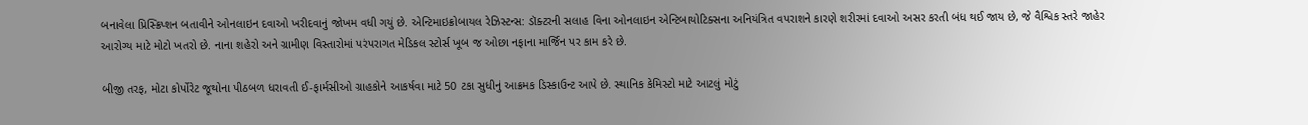બનાવેલા પ્રિસ્ક્રિપ્શન બતાવીને ઓનલાઇન દવાઓ ખરીદવાનું જોખમ વધી ગયું છે. એન્ટિમાઇક્રોબાયલ રેઝિસ્ટન્સ: ડૉક્ટરની સલાહ વિના ઓનલાઇન એન્ટિબાયોટિક્સના અનિયંત્રિત વપરાશને કારણે શરીરમાં દવાઓ અસર કરતી બંધ થઈ જાય છે, જે વૈશ્વિક સ્તરે જાહેર આરોગ્ય માટે મોટો ખતરો છે. નાના શહેરો અને ગ્રામીણ વિસ્તારોમાં પરંપરાગત મેડિકલ સ્ટોર્સ ખૂબ જ ઓછા નફાના માર્જિન પર કામ કરે છે.

બીજી તરફ, મોટા કોર્પોરેટ જૂથોના પીઠબળ ધરાવતી ઈ-ફાર્મસીઓ ગ્રાહકોને આકર્ષવા માટે 50 ટકા સુધીનું આક્રમક ડિસ્કાઉન્ટ આપે છે. સ્થાનિક કેમિસ્ટો માટે આટલું મોટું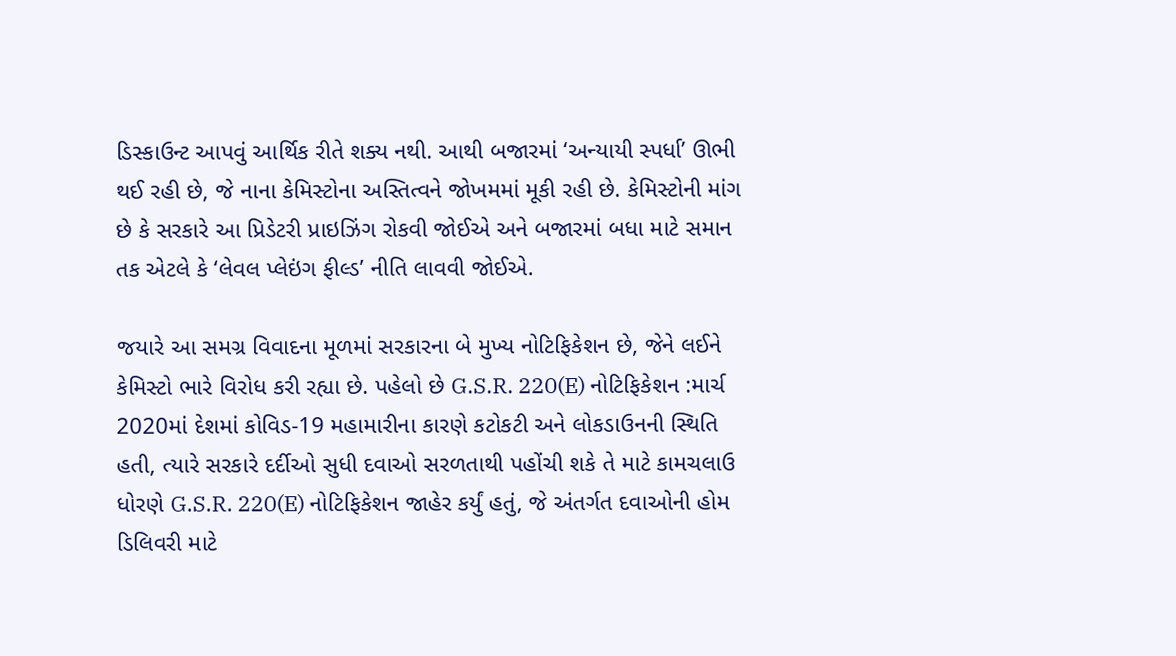ડિસ્કાઉન્ટ આપવું આર્થિક રીતે શક્ય નથી. આથી બજારમાં ‘અન્યાયી સ્પર્ધા’ ઊભી થઈ રહી છે, જે નાના કેમિસ્ટોના અસ્તિત્વને જોખમમાં મૂકી રહી છે. કેમિસ્ટોની માંગ છે કે સરકારે આ પ્રિડેટરી પ્રાઇઝિંગ રોકવી જોઈએ અને બજારમાં બધા માટે સમાન તક એટલે કે ‘લેવલ પ્લેઇંગ ફીલ્ડ’ નીતિ લાવવી જોઈએ.

જયારે આ સમગ્ર વિવાદના મૂળમાં સરકારના બે મુખ્ય નોટિફિકેશન છે, જેને લઈને કેમિસ્ટો ભારે વિરોધ કરી રહ્યા છે. પહેલો છે G.S.R. 220(E) નોટિફિકેશન :માર્ચ 2020માં દેશમાં કોવિડ-19 મહામારીના કારણે કટોકટી અને લોકડાઉનની સ્થિતિ હતી, ત્યારે સરકારે દર્દીઓ સુધી દવાઓ સરળતાથી પહોંચી શકે તે માટે કામચલાઉ ધોરણે G.S.R. 220(E) નોટિફિકેશન જાહેર કર્યું હતું, જે અંતર્ગત દવાઓની હોમ ડિલિવરી માટે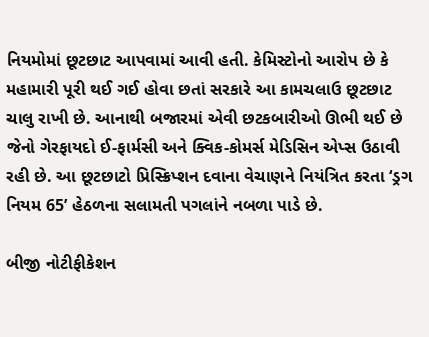નિયમોમાં છૂટછાટ આપવામાં આવી હતી. કેમિસ્ટોનો આરોપ છે કે મહામારી પૂરી થઈ ગઈ હોવા છતાં સરકારે આ કામચલાઉ છૂટછાટ ચાલુ રાખી છે. આનાથી બજારમાં એવી છટકબારીઓ ઊભી થઈ છે જેનો ગેરફાયદો ઈ-ફાર્મસી અને ક્વિક-કોમર્સ મેડિસિન એપ્સ ઉઠાવી રહી છે. આ છૂટછાટો પ્રિસ્ક્રિપ્શન દવાના વેચાણને નિયંત્રિત કરતા ‘ડ્રગ નિયમ 65’ હેઠળના સલામતી પગલાંને નબળા પાડે છે.

બીજી નોટીફીકેશન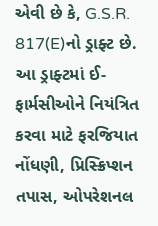એવી છે કે, G.S.R. 817(E)નો ડ્રાફ્ટ છે. આ ડ્રાફ્ટમાં ઈ-ફાર્મસીઓને નિયંત્રિત કરવા માટે ફરજિયાત નોંધણી, પ્રિસ્ક્રિપ્શન તપાસ, ઓપરેશનલ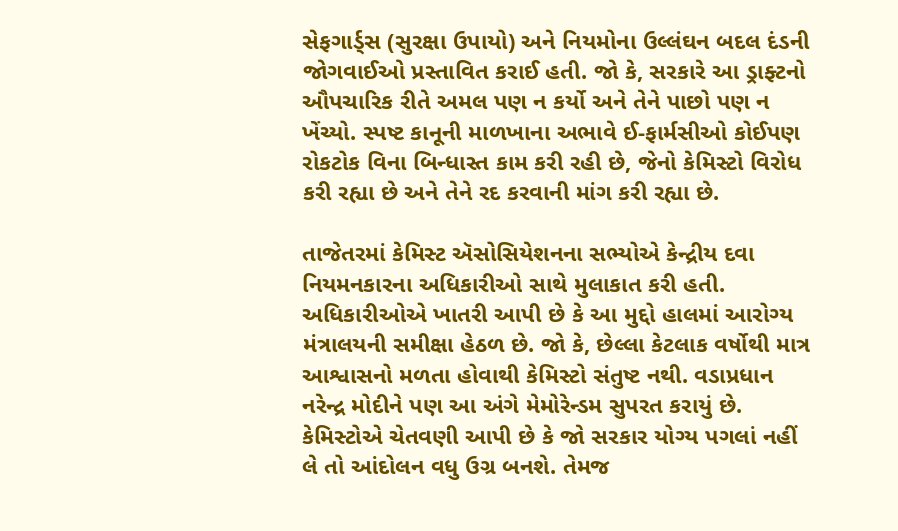સેફગાર્ડ્સ (સુરક્ષા ઉપાયો) અને નિયમોના ઉલ્લંઘન બદલ દંડની જોગવાઈઓ પ્રસ્તાવિત કરાઈ હતી. જો કે, સરકારે આ ડ્રાફ્ટનો ઔપચારિક રીતે અમલ પણ ન કર્યો અને તેને પાછો પણ ન ખેંચ્યો. સ્પષ્ટ કાનૂની માળખાના અભાવે ઈ-ફાર્મસીઓ કોઈપણ રોકટોક વિના બિન્ધાસ્ત કામ કરી રહી છે, જેનો કેમિસ્ટો વિરોધ કરી રહ્યા છે અને તેને રદ કરવાની માંગ કરી રહ્યા છે.

તાજેતરમાં કેમિસ્ટ ઍસોસિયેશનના સભ્યોએ કેન્દ્રીય દવા નિયમનકારના અધિકારીઓ સાથે મુલાકાત કરી હતી. અધિકારીઓએ ખાતરી આપી છે કે આ મુદ્દો હાલમાં આરોગ્ય મંત્રાલયની સમીક્ષા હેઠળ છે. જો કે, છેલ્લા કેટલાક વર્ષોથી માત્ર આશ્વાસનો મળતા હોવાથી કેમિસ્ટો સંતુષ્ટ નથી. વડાપ્રધાન નરેન્દ્ર મોદીને પણ આ અંગે મેમોરેન્ડમ સુપરત કરાયું છે. કેમિસ્ટોએ ચેતવણી આપી છે કે જો સરકાર યોગ્ય પગલાં નહીં લે તો આંદોલન વધુ ઉગ્ર બનશે. તેમજ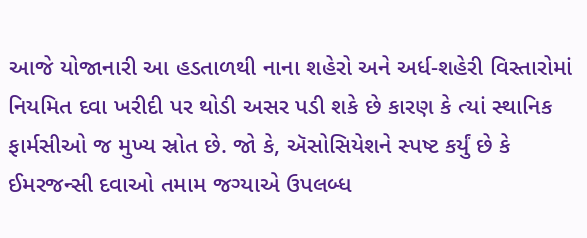આજે યોજાનારી આ હડતાળથી નાના શહેરો અને અર્ધ-શહેરી વિસ્તારોમાં નિયમિત દવા ખરીદી પર થોડી અસર પડી શકે છે કારણ કે ત્યાં સ્થાનિક ફાર્મસીઓ જ મુખ્ય સ્રોત છે. જો કે, ઍસોસિયેશને સ્પષ્ટ કર્યું છે કે ઈમરજન્સી દવાઓ તમામ જગ્યાએ ઉપલબ્ધ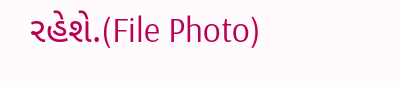રહેશે.(File Photo)